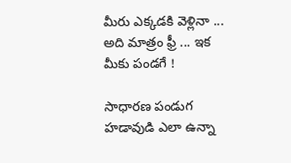మీరు ఎక్కడకి వెళ్లినా ... అది మాత్రం ఫ్రీ ... ఇక మీకు పండగే !

సాధారణ పండుగ హడావుడి ఎలా ఉన్నా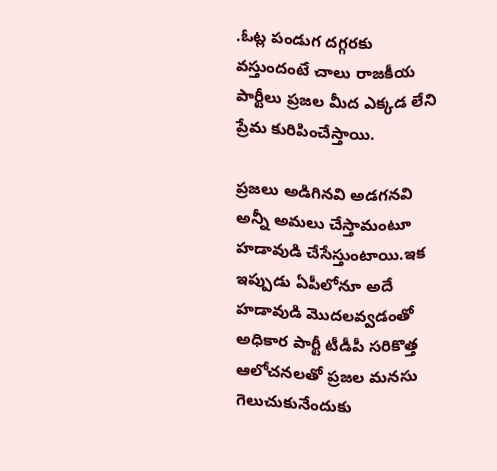.ఓట్ల పండుగ దగ్గరకు వస్తుందంటే చాలు రాజకీయ పార్టీలు ప్రజల మీద ఎక్కడ లేని ప్రేమ కురిపించేస్తాయి.

ప్రజలు అడిగినవి అడగనవి అన్నీ అమలు చేస్తామంటూ హడావుడి చేసేస్తుంటాయి.ఇక ఇప్పుడు ఏపీలోనూ అదే హడావుడి మొదలవ్వడంతో అధికార పార్టీ టీడీపీ సరికొత్త ఆలోచనలతో ప్రజల మనసు గెలుచుకునేందుకు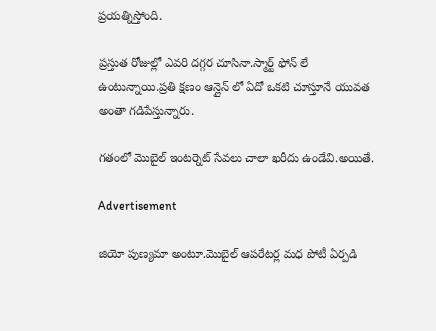ప్రయత్నిస్తోంది.

ప్రస్తుత రోజుల్లో ఎవరి దగ్గర చూసినా.స్మార్ట్ ఫోన్ లే ఉంటున్నాయి.ప్రతి క్షణం ఆన్లైన్ లో ఏదో ఒకటి చూస్తూనే యువత అంతా గడిపేస్తున్నారు.

గతంలో మొబైల్ ఇంటర్నెట్ సేవలు చాలా ఖరీదు ఉండేవి.అయితే.

Advertisement

జియో పుణ్యమా అంటూ.మొబైల్ ఆపరేటర్ల మధ పోటీ ఏర్పడి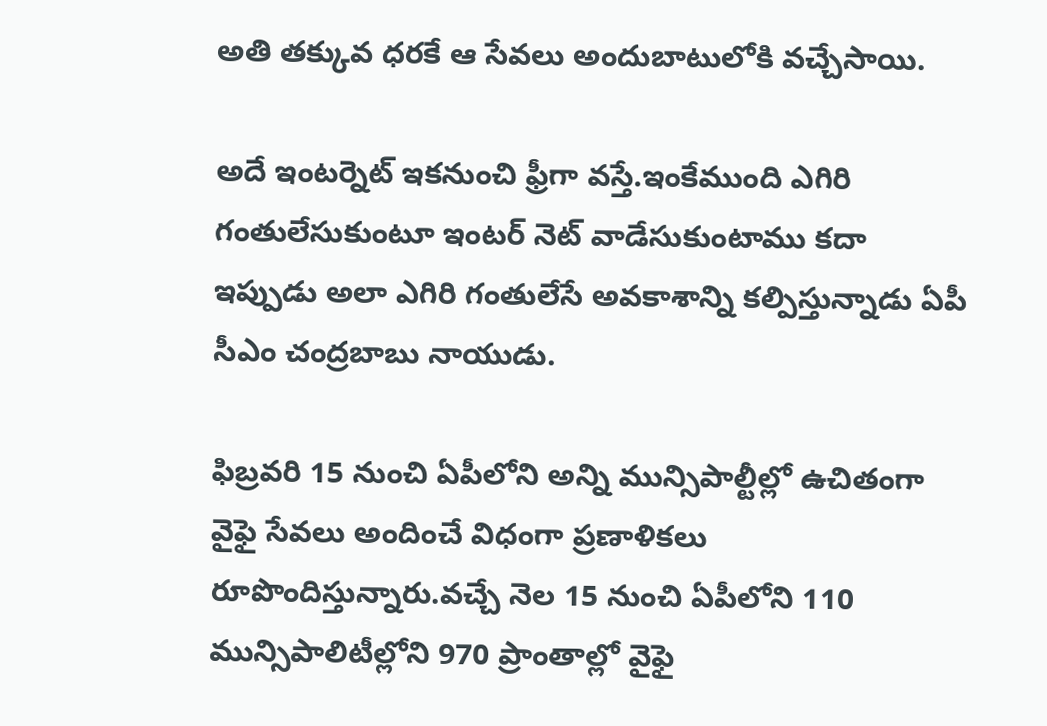అతి తక్కువ ధరకే ఆ సేవలు అందుబాటులోకి వచ్చేసాయి.

అదే ఇంటర్నెట్ ఇకనుంచి ఫ్రీగా వస్తే.ఇంకేముంది ఎగిరి గంతులేసుకుంటూ ఇంటర్ నెట్ వాడేసుకుంటాము కదా ఇప్పుడు అలా ఎగిరి గంతులేసే అవకాశాన్ని కల్పిస్తున్నాడు ఏపీ సీఎం చంద్రబాబు నాయుడు.

ఫిబ్రవరి 15 నుంచి ఏపీలోని అన్ని మున్సిపాల్టీల్లో ఉచితంగా వైఫై సేవలు అందించే విధంగా ప్రణాళికలు రూపొందిస్తున్నారు.వచ్చే నెల 15 నుంచి ఏపీలోని 110 మున్సిపాలిటీల్లోని 970 ప్రాంతాల్లో వైఫై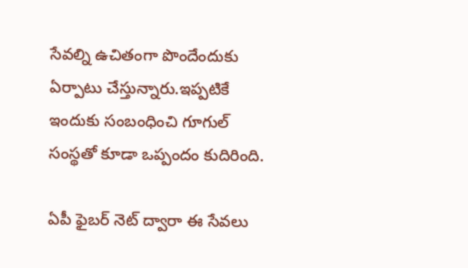సేవల్ని ఉచితంగా పొందేందుకు ఏర్పాటు చేస్తున్నారు.ఇప్పటికే ఇందుకు సంబంధించి గూగుల్ సంస్థతో కూడా ఒప్పందం కుదిరింది.

ఏపీ ఫైబర్ నెట్ ద్వారా ఈ సేవలు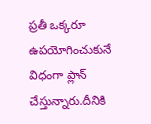ప్రతీ ఒక్కరూ ఉపయోగించుకునే విధంగా ప్లాన్ చేస్తున్నారు.దీనికి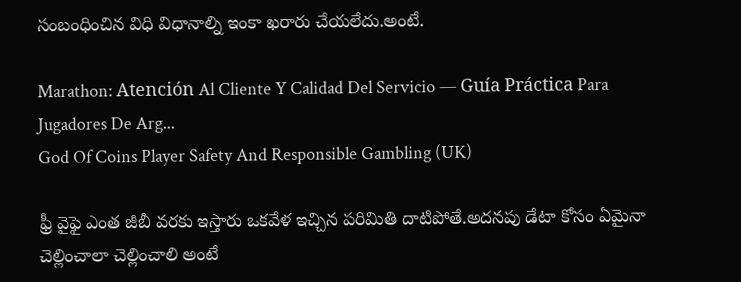సంబంధించిన విధి విధానాల్ని ఇంకా ఖరారు చేయలేదు.అంటే.

Marathon: Atención Al Cliente Y Calidad Del Servicio — Guía Práctica Para Jugadores De Arg...
God Of Coins Player Safety And Responsible Gambling (UK)

ఫ్రీ వైఫై ఎంత జీబీ వరకు ఇస్తారు ఒకవేళ ఇచ్చిన పరిమితి దాటిపోతే.అదనపు డేటా కోసం ఏమైనా చెల్లించాలా చెల్లించాలి అంటే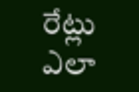రేట్లు ఎలా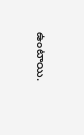ఉంటాయి.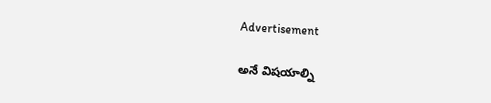Advertisement

అనే విషయాల్ని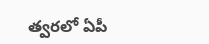త్వరలో ఏపీ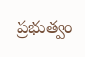ప్రభుత్వం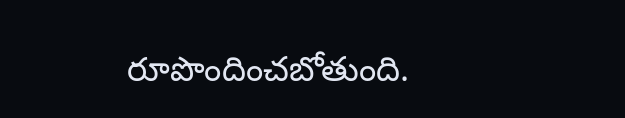రూపొందించబోతుంది.